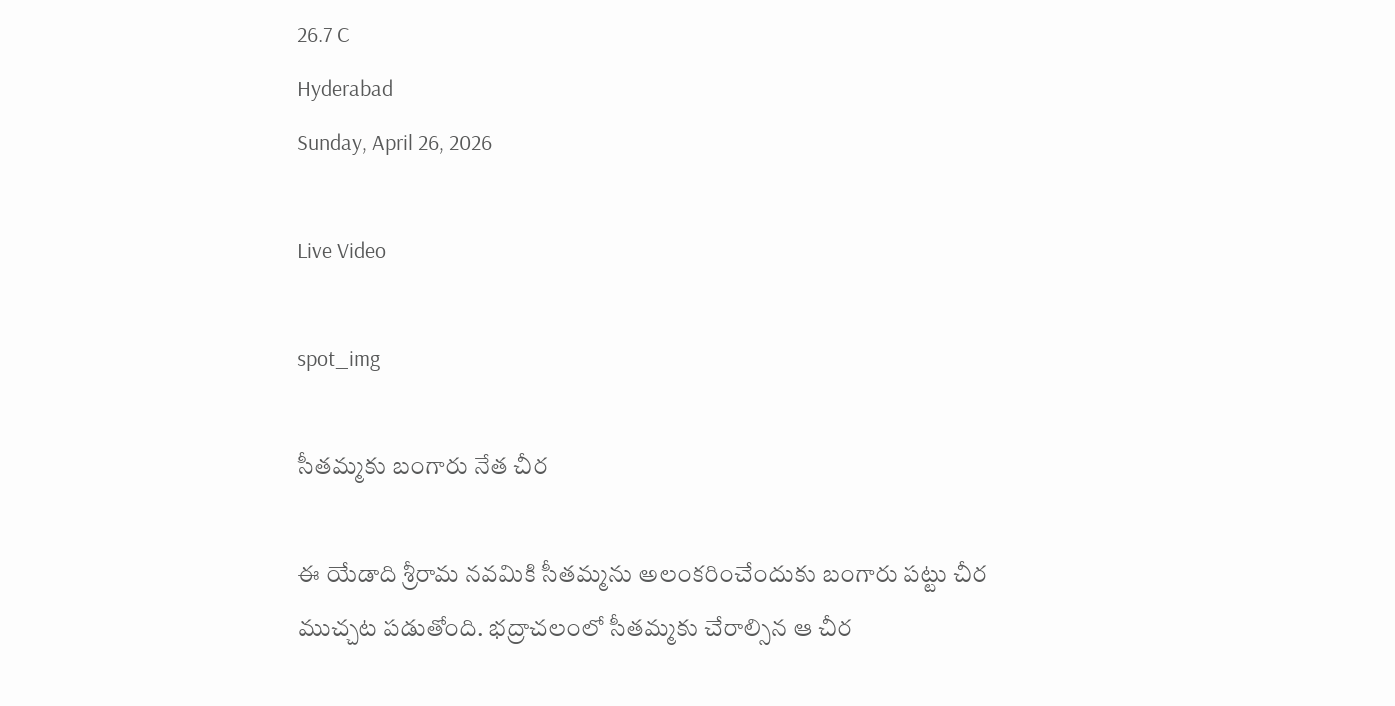26.7 C
Hyderabad
Sunday, April 26, 2026

Live Video

spot_img

సీతమ్మకు బంగారు నేత చీర

ఈ యేడాది శ్రీరామ నవమికి సీతమ్మను అలంకరించేందుకు బంగారు పట్టు చీర ముచ్చట పడుతోంది. భద్రాచలంలో సీతమ్మకు చేరాల్సిన ఆ చీర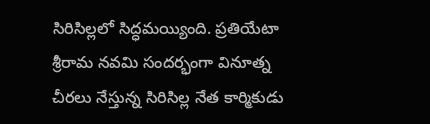సిరిసిల్లలో సిద్ధమయ్యింది. ప్రతియేటా శ్రీరామ నవమి సందర్భంగా వినూత్న చీరలు నేస్తున్న సిరిసిల్ల నేత కార్మికుడు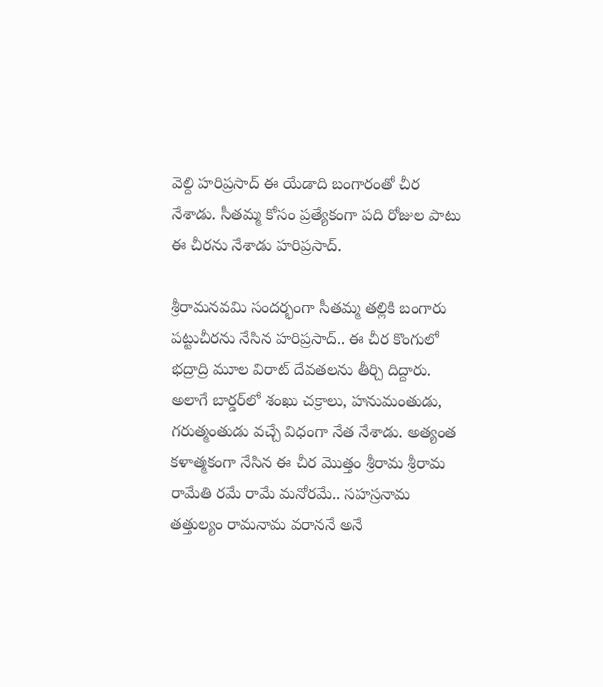వెల్ది హరిప్రసాద్‌ ఈ యేడాది బంగారంతో చీర నేశాడు. సీతమ్మ కోసం ప్రత్యేకంగా పది రోజుల పాటు ఈ చీరను నేశాడు హరిప్రసాద్‌.

శ్రీరామనవమి సందర్భంగా సీతమ్మ తల్లికి బంగారు పట్టుచీరను నేసిన హరిప్రసాద్.. ఈ చీర కొంగులో భద్రాద్రి మూల విరాట్ దేవతలను తీర్చి దిద్దారు. అలాగే బార్డర్‌లో శంఖు చక్రాలు, హనుమంతుడు, గరుత్మంతుడు వచ్చే విధంగా నేత నేశాడు. అత్యంత కళాత్మకంగా నేసిన ఈ చీర మొత్తం శ్రీరామ శ్రీరామ రామేతి రమే రామే మనోరమే.. సహస్రనామ తత్తుల్యం రామనామ వరాననే అనే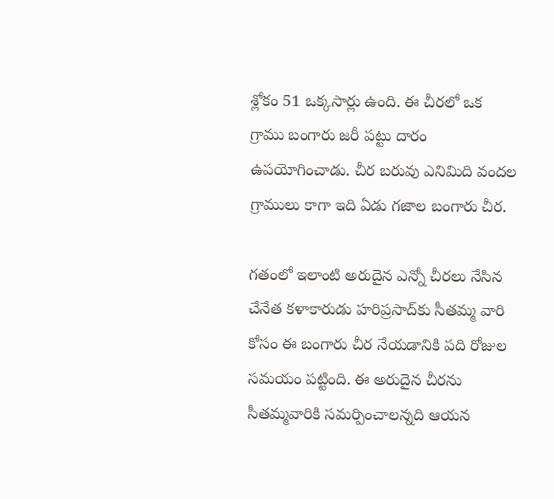శ్లోకం 51 ఒక్కసార్లు ఉంది. ఈ చీరలో ఒక గ్రాము బంగారు జరీ పట్టు దారం ఉపయోగించాడు. చీర బరువు ఎనిమిది వందల గ్రాములు కాగా ఇది ఏడు గజాల బంగారు చీర.

గతంలో ఇలాంటి అరుదైన ఎన్నో చీరలు నేసిన చేనేత కళాకారుడు హరిప్రసాద్‌కు సీతమ్మ వారి కోసం ఈ బంగారు చీర నేయడానికి పది రోజుల సమయం పట్టింది. ఈ అరుదైన చీరను సీతమ్మవారికి సమర్పించాలన్నది ఆయన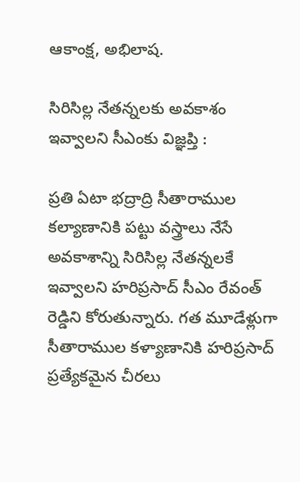ఆకాంక్ష, అభిలాష.

సిరిసిల్ల నేతన్నలకు అవకాశం ఇవ్వాలని సీఎంకు విజ్ఞప్తి :

ప్రతి ఏటా భద్రాద్రి సీతారాముల కల్యాణానికి పట్టు వస్త్రాలు నేసే అవకాశాన్ని సిరిసిల్ల నేతన్నలకే ఇవ్వాలని హరిప్రసాద్‌ సీఎం రేవంత్ రెడ్డిని కోరుతున్నారు. గత మూడేళ్లుగా సీతారాముల కళ్యాణానికి హరిప్రసాద్ ప్రత్యేకమైన చీరలు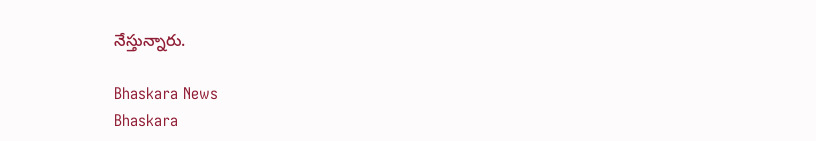నేస్తున్నారు.

Bhaskara News
Bhaskara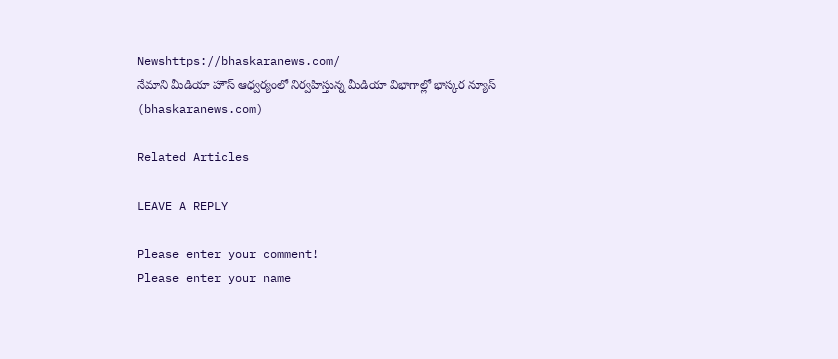Newshttps://bhaskaranews.com/
నేమాని మీడియా హౌస్ ఆధ్వర్యంలో నిర్వహిస్తున్న మీడియా విభాగాల్లో భాస్కర న్యూస్ (bhaskaranews.com)

Related Articles

LEAVE A REPLY

Please enter your comment!
Please enter your name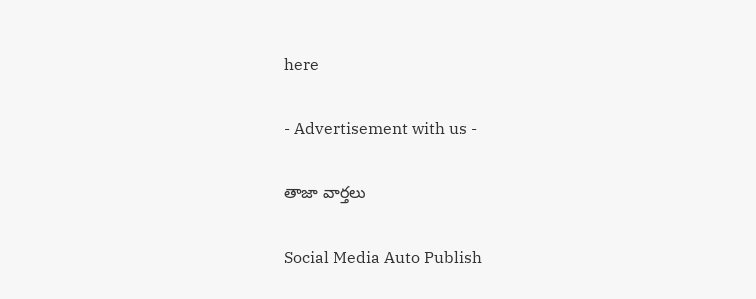here

- Advertisement with us -

తాజా వార్తలు

Social Media Auto Publish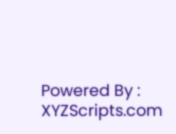Powered By : XYZScripts.com